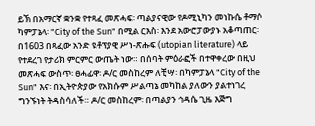ይኽ በአማርኛ ቋንቋ የተጻፈ መጽሓፍ፡ ጣልያናዊው የዶሚኒካን መነኩሴ ቶማሶ ካምፓኔላ፡ "City of the Sun" በሚል ርእስ፡ እንደ አውሮፓውያኑ አቆጣጠር፡ በ1603 በጻፈው አንድ ዩቶፕያዊ ሥነ-ጽሑፍ (utopian literature) ላይ የተደረገ የታሪክ ምርምር ውጤት ነው። በሰባት ምዕራፎች በተዋቀረው በዚህ መጽሓፍ ውስጥ፡ ፀሓፊዋ፡ ዶ/ር መስከረም ለቺሣ፡ በካምፓኔላ "City of the Sun" እና፡ በኢትዮጵያው የአክሱም ሥልጣኔ መካከል ያለውን ያልተነገረ ግንኙነት ትዳስሳለች። ዶ/ር መስከረም፡ በጣልያን ኅዳሴ ጊዜ እጅግ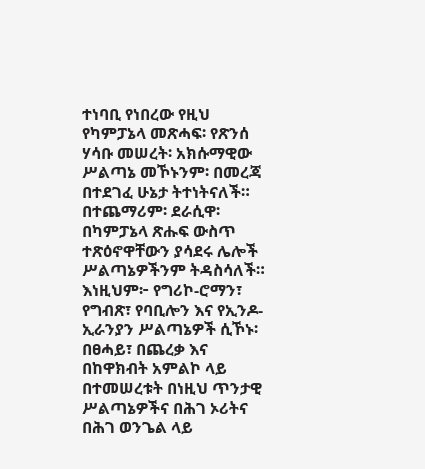ተነባቢ የነበረው የዚህ የካምፓኔላ መጽሓፍ፡ የጽንሰ ሃሳቡ መሠረት፡ አክሱማዊው ሥልጣኔ መኾኑንም፡ በመረጃ በተደገፈ ሁኔታ ትተነትናለች። በተጨማሪም፡ ደራሲዋ፡ በካምፓኔላ ጽሑፍ ውስጥ ተጽዕኖዋቸውን ያሳደሩ ሌሎች ሥልጣኔዎችንም ትዳስሳለች። እነዚህም፦ የግሪኮ-ሮማን፣ የግብጽ፣ የባቢሎን እና የኢንዶ-ኢራንያን ሥልጣኔዎች ሲኾኑ፡ በፀሓይ፣ በጨረቃ እና በከዋክብት አምልኮ ላይ በተመሠረቱት በነዚህ ጥንታዊ ሥልጣኔዎችና በሕገ ኦሪትና በሕገ ወንጌል ላይ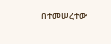በተመሠረተው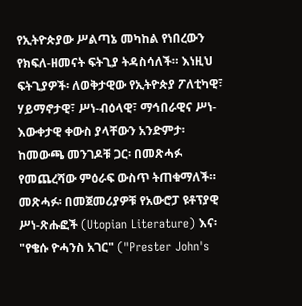የኢትዮጵያው ሥልጣኔ መካከል የነበረውን የክፍለ-ዘመናት ፍትጊያ ትዳስሳለች። እነዚህ ፍትጊያዎች፡ ለወቅታዊው የኢትዮጵያ ፖለቲካዊ፣ ሃይማኖታዊ፣ ሥነ-ብዕላዊ፣ ማኅበራዊና ሥነ-እውቀታዊ ቀውስ ያላቸውን አንድምታ፡ ከመውጫ መንገዶቹ ጋር፡ በመጽሓፉ የመጨረሻው ምዕራፍ ውስጥ ትጠቁማለች። መጽሓፉ፡ በመጀመሪያዎቹ የአውሮፓ ዩቶፕያዊ ሥነ-ጽሑፎች (Utopian Literature) እና፡ "የቄሱ ዮሓንስ አገር" ("Prester John's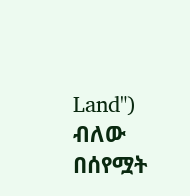Land") ብለው በሰየሟት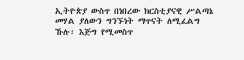ኢትዮጵያ ውስጥ በነበረው ክርስቲያናዊ ሥልጣኔ መሃል ያለውን ግንኙነት ማጥናት ለሚፈልግ ኹሉ፡ እጅግ የሚመስጥ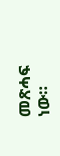መጽሓፍ ነው።